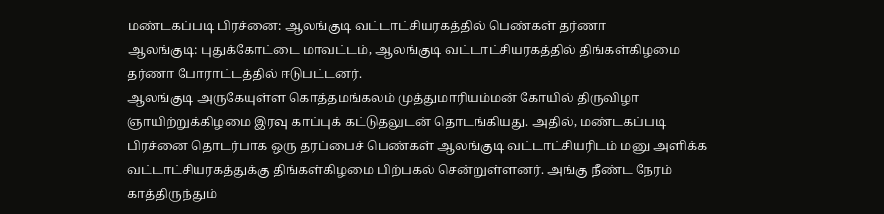மண்டகப்படி பிரச்னை: ஆலங்குடி வட்டாட்சியரகத்தில் பெண்கள் தர்ணா
ஆலங்குடி: புதுக்கோட்டை மாவட்டம், ஆலங்குடி வட்டாட்சியரகத்தில் திங்கள்கிழமை தர்ணா போராட்டத்தில் ஈடுபட்டனர்.
ஆலங்குடி அருகேயுள்ள கொத்தமங்கலம் முத்துமாரியம்மன் கோயில் திருவிழா ஞாயிற்றுக்கிழமை இரவு காப்புக் கட்டுதலுடன் தொடங்கியது. அதில், மண்டகப்படி பிரச்னை தொடர்பாக ஒரு தரப்பைச் பெண்கள் ஆலங்குடி வட்டாட்சியரிடம் மனு அளிக்க வட்டாட்சியரகத்துக்கு திங்கள்கிழமை பிற்பகல் சென்றுள்ளனர். அங்கு நீண்ட நேரம் காத்திருந்தும்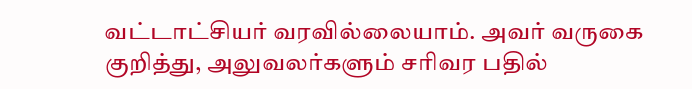வட்டாட்சியர் வரவில்லையாம். அவர் வருகை குறித்து, அலுவலர்களும் சரிவர பதில்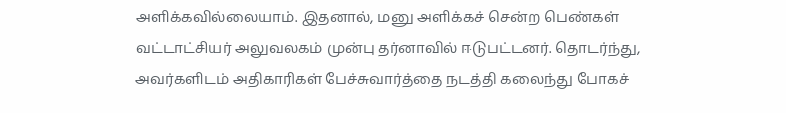அளிக்கவில்லையாம். இதனால், மனு அளிக்கச் சென்ற பெண்கள் வட்டாட்சியர் அலுவலகம் முன்பு தர்னாவில் ஈடுபட்டனர். தொடர்ந்து, அவர்களிடம் அதிகாரிகள் பேச்சுவார்த்தை நடத்தி கலைந்து போகச்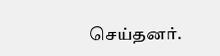செய்தனர்.